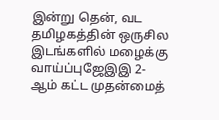இன்று தென், வட தமிழகத்தின் ஒருசில இடங்களில் மழைக்கு வாய்ப்புஜேஇஇ 2-ஆம் கட்ட முதன்மைத்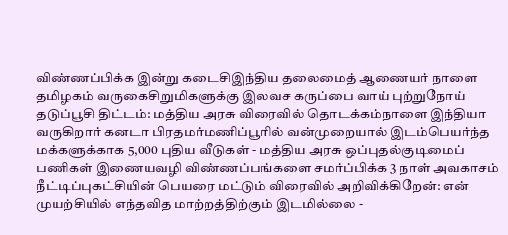விண்ணப்பிக்க இன்று கடைசிஇந்திய தலைமைத் ஆணையர் நாளை தமிழகம் வருகைசிறுமிகளுக்கு இலவச கருப்பை வாய் புற்றுநோய் தடுப்பூசி திட்டம்: மத்திய அரசு விரைவில் தொடக்கம்நாளை இந்தியா வருகிறார் கனடா பிரதமர்மணிப்பூரில் வன்முறையால் இடம்பெயர்ந்த மக்களுக்காக 5,000 புதிய வீடுகள் - மத்திய அரசு ஒப்புதல்குடிமைப் பணிகள் இணையவழி விண்ணப்பங்களை சமர்ப்பிக்க 3 நாள் அவகாசம் நீட்டிப்புகட்சியின் பெயரை மட்டும் விரைவில் அறிவிக்கிறேன்: என் முயற்சியில் எந்தவித மாற்றத்திற்கும் இடமில்லை -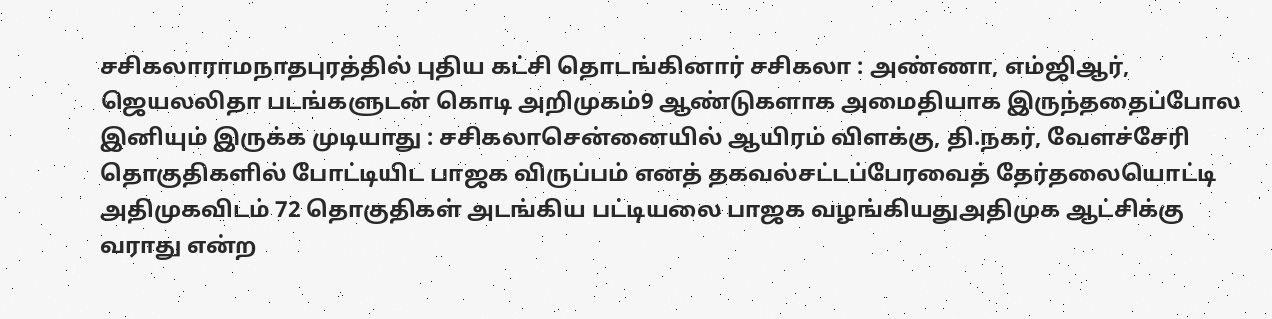சசிகலாராமநாதபுரத்தில் புதிய கட்சி தொடங்கினார் சசிகலா : அண்ணா, எம்ஜிஆர், ஜெயலலிதா படங்களுடன் கொடி அறிமுகம்9 ஆண்டுகளாக அமைதியாக இருந்ததைப்போல இனியும் இருக்க முடியாது : சசிகலாசென்னையில் ஆயிரம் விளக்கு, தி.நகர், வேளச்சேரி தொகுதிகளில் போட்டியிட பாஜக விருப்பம் எனத் தகவல்சட்டப்பேரவைத் தேர்தலையொட்டி அதிமுகவிடம் 72 தொகுதிகள் அடங்கிய பட்டியலை பாஜக வழங்கியதுஅதிமுக ஆட்சிக்கு வராது என்ற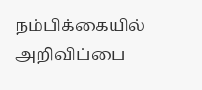நம்பிக்கையில் அறிவிப்பை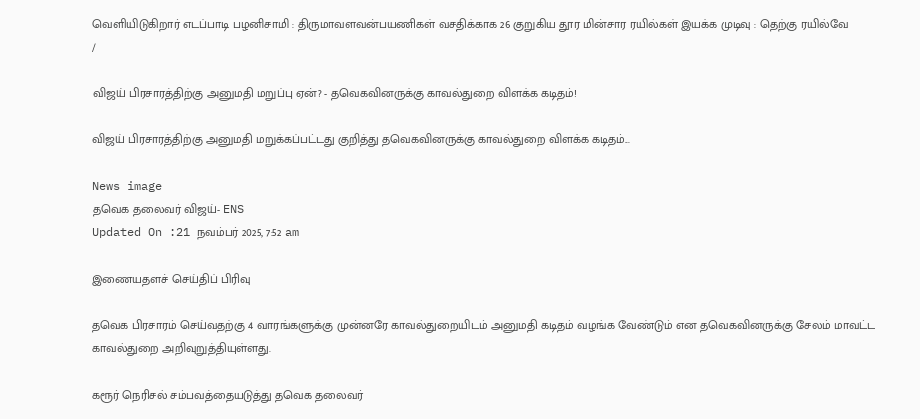வெளியிடுகிறார் எடப்பாடி பழனிசாமி : திருமாவளவன்பயணிகள் வசதிக்காக 26 குறுகிய தூர மின்சார ரயில்கள் இயக்க முடிவு : தெற்கு ரயில்வே
/

விஜய் பிரசாரத்திற்கு அனுமதி மறுப்பு ஏன்? - தவெகவினருக்கு காவல்துறை விளக்க கடிதம்!

விஜய் பிரசாரத்திற்கு அனுமதி மறுக்கப்பட்டது குறித்து தவெகவினருக்கு காவல்துறை விளக்க கடிதம்...

News image
தவெக தலைவர் விஜய்- ENS
Updated On :21 நவம்பர் 2025, 7:52 am

இணையதளச் செய்திப் பிரிவு

தவெக பிரசாரம் செய்வதற்கு 4 வாரங்களுக்கு முன்னரே காவல்துறையிடம் அனுமதி கடிதம் வழங்க வேண்டும் என தவெகவினருக்கு சேலம் மாவட்ட காவல்துறை அறிவுறுத்தியுள்ளது.

கரூர் நெரிசல் சம்பவத்தையடுத்து தவெக தலைவர்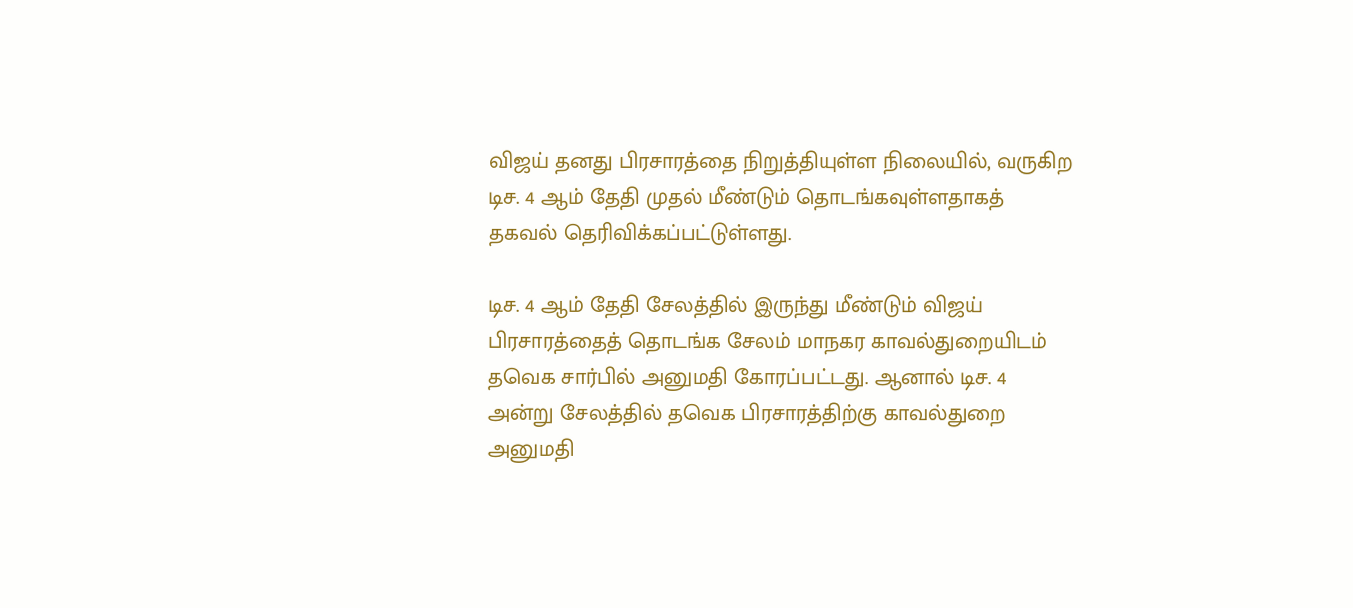விஜய் தனது பிரசாரத்தை நிறுத்தியுள்ள நிலையில், வருகிற டிச. 4 ஆம் தேதி முதல் மீண்டும் தொடங்கவுள்ளதாகத் தகவல் தெரிவிக்கப்பட்டுள்ளது.

டிச. 4 ஆம் தேதி சேலத்தில் இருந்து மீண்டும் விஜய் பிரசாரத்தைத் தொடங்க சேலம் மாநகர காவல்துறையிடம் தவெக சார்பில் அனுமதி கோரப்பட்டது. ஆனால் டிச. 4 அன்று சேலத்தில் தவெக பிரசாரத்திற்கு காவல்துறை அனுமதி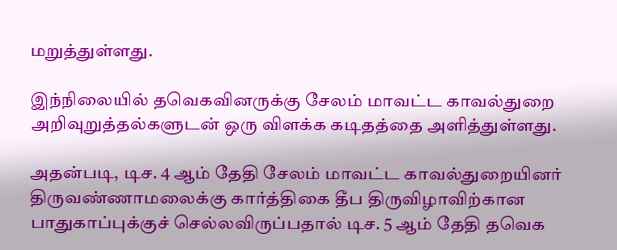மறுத்துள்ளது.

இந்நிலையில் தவெகவினருக்கு சேலம் மாவட்ட காவல்துறை அறிவுறுத்தல்களுடன் ஒரு விளக்க கடிதத்தை அளித்துள்ளது.

அதன்படி, டிச. 4 ஆம் தேதி சேலம் மாவட்ட காவல்துறையினர் திருவண்ணாமலைக்கு கார்த்திகை தீப திருவிழாவிற்கான பாதுகாப்புக்குச் செல்லவிருப்பதால் டிச. 5 ஆம் தேதி தவெக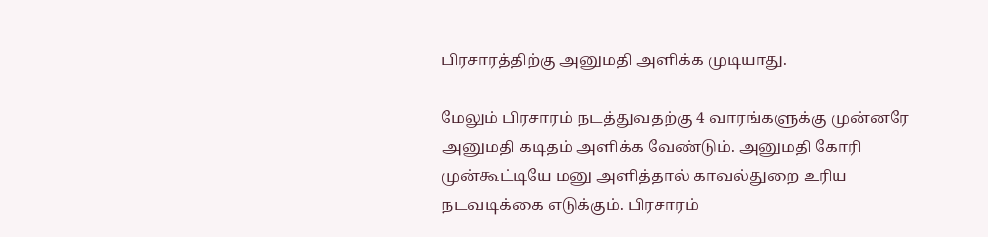பிரசாரத்திற்கு அனுமதி அளிக்க முடியாது.

மேலும் பிரசாரம் நடத்துவதற்கு 4 வாரங்களுக்கு முன்னரே அனுமதி கடிதம் அளிக்க வேண்டும். அனுமதி கோரி முன்கூட்டியே மனு அளித்தால் காவல்துறை உரிய நடவடிக்கை எடுக்கும். பிரசாரம்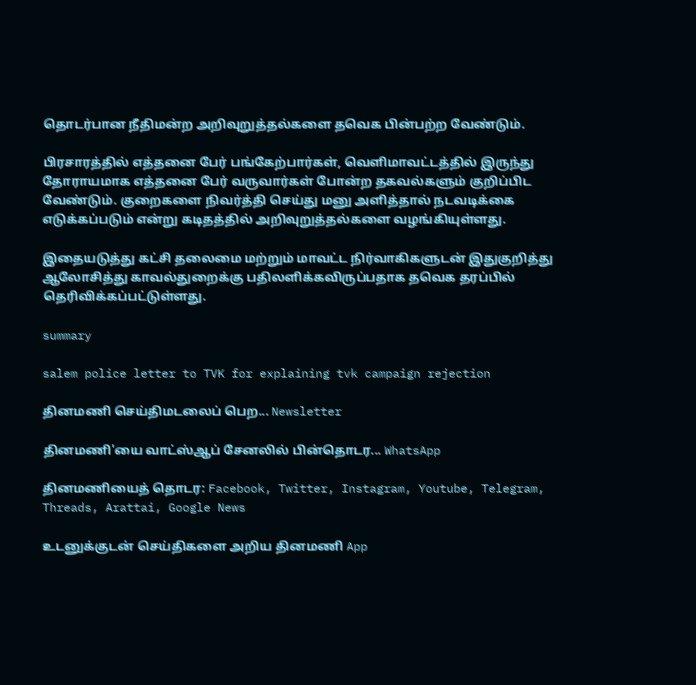தொடர்பான நீதிமன்ற அறிவுறுத்தல்களை தவெக பின்பற்ற வேண்டும்.

பிரசாரத்தில் எத்தனை பேர் பங்கேற்பார்கள், வெளிமாவட்டத்தில் இருந்து தோராயமாக எத்தனை பேர் வருவார்கள் போன்ற தகவல்களும் குறிப்பிட வேண்டும். குறைகளை நிவர்த்தி செய்து மனு அளித்தால் நடவடிக்கை எடுக்கப்படும் என்று கடிதத்தில் அறிவுறுத்தல்களை வழங்கியுள்ளது.

இதையடுத்து கட்சி தலைமை மற்றும் மாவட்ட நிர்வாகிகளுடன் இதுகுறித்து ஆலோசித்து காவல்துறைக்கு பதிலளிக்கவிருப்பதாக தவெக தரப்பில் தெரிவிக்கப்பட்டுள்ளது.

summary

salem police letter to TVK for explaining tvk campaign rejection

தினமணி செய்திமடலைப் பெற... Newsletter

தினமணி'யை வாட்ஸ்ஆப் சேனலில் பின்தொடர... WhatsApp

தினமணியைத் தொடர: Facebook, Twitter, Instagram, Youtube, Telegram, Threads, Arattai, Google News

உடனுக்குடன் செய்திகளை அறிய தினமணி App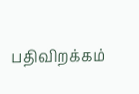பதிவிறக்கம்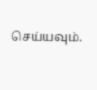செய்யவும்.